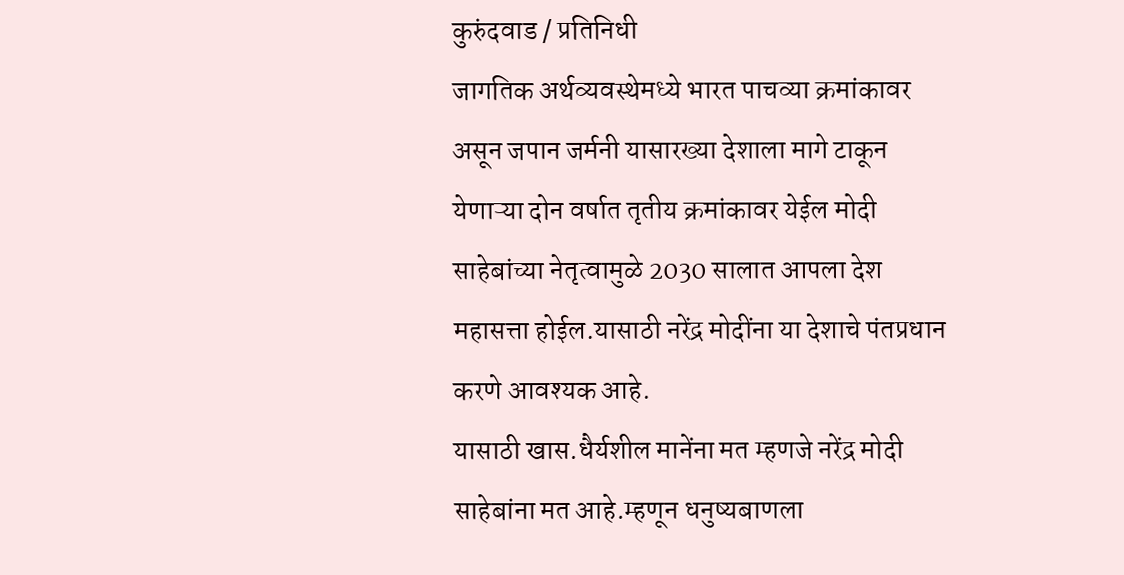कुरुंदवाड / प्रतिनिधी
जागतिक अर्थव्यवस्थेमध्ये भारत पाचव्या क्रमांकावर असून जपान जर्मनी यासारख्या देशाला मागे टाकून येणाऱ्या दोन वर्षात तृतीय क्रमांकावर येईल मोदी साहेबांच्या नेतृत्वामुळे 2030 सालात आपला देश महासत्ता होईल.यासाठी नरेंद्र मोदींना या देशाचे पंतप्रधान करणे आवश्यक आहे.
यासाठी खास.धैर्यशील मानेंना मत म्हणजे नरेंद्र मोदी साहेबांना मत आहे.म्हणून धनुष्यबाणला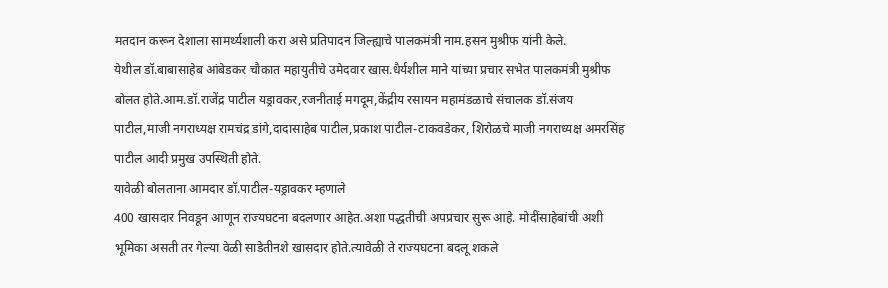मतदान करून देशाला सामर्थ्यशाली करा असे प्रतिपादन जिल्ह्याचे पालकमंत्री नाम.हसन मुश्रीफ यांनी केले.
येथील डॉ.बाबासाहेब आंबेडकर चौकात महायुतीचे उमेदवार खास.धैर्यशील माने यांच्या प्रचार सभेत पालकमंत्री मुश्रीफ बोलत होते.आम.डॉ.राजेंद्र पाटील यड्रावकर,रजनीताई मगदूम,केंद्रीय रसायन महामंडळाचे संचालक डॉ.संजय पाटील,माजी नगराध्यक्ष रामचंद्र डांगे,दादासाहेब पाटील,प्रकाश पाटील-टाकवडेकर, शिरोळचे माजी नगराध्यक्ष अमरसिंह पाटील आदी प्रमुख उपस्थिती होते.
यावेळी बोलताना आमदार डॉ.पाटील-यड्रावकर म्हणाले
400 खासदार निवडून आणून राज्यघटना बदलणार आहेत.अशा पद्धतीची अपप्रचार सुरू आहे. मोदींसाहेबांची अशी भूमिका असती तर गेल्या वेळी साडेतीनशे खासदार होते.त्यावेळी ते राज्यघटना बदलू शकले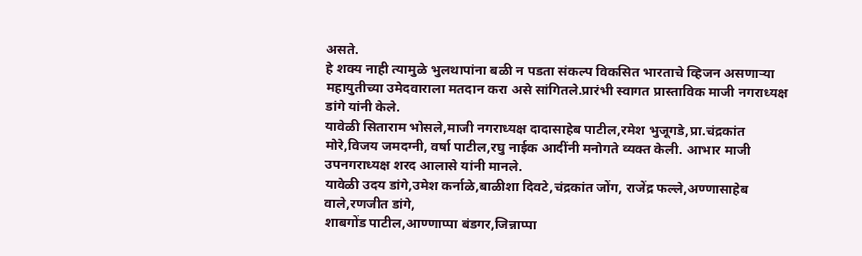असते.
हे शक्य नाही त्यामुळे भुलथापांना बळी न पडता संकल्प विकसित भारताचे व्हिजन असणाऱ्या महायुतीच्या उमेदवाराला मतदान करा असे सांगितले.प्रारंभी स्वागत प्रास्ताविक माजी नगराध्यक्ष डांगे यांनी केले.
यावेळी सिताराम भोसले,माजी नगराध्यक्ष दादासाहेब पाटील,रमेश भुजूगडे,प्रा.चंद्रकांत मोरे,विजय जमदग्नी, वर्षा पाटील,रघु नाईक आदींनी मनोगते व्यक्त केली. आभार माजी उपनगराध्यक्ष शरद आलासे यांनी मानले.
यावेळी उदय डांगे,उमेश कर्नाळे,बाळीशा दिवटे,चंद्रकांत जोंग, राजेंद्र फल्ले,अण्णासाहेब वाले,रणजीत डांगे,
शाबगोंड पाटील,आण्णाप्पा बंडगर,जिन्नाप्पा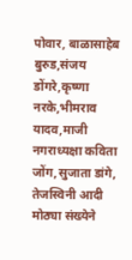पोवार, बाळासाहेब बुरुड,संजय डोंगरे,कृष्णा नरके,भीमराव यादव,माजी नगराध्यक्षा कविता जोंग,सुजाता डांगे, तेजस्विनी आदी मोठ्या संख्येने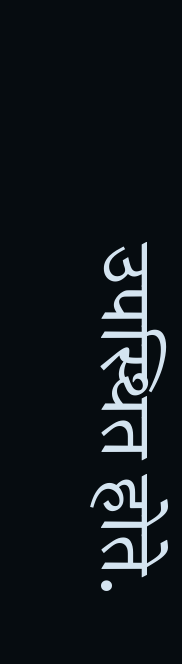उपस्थित होते.